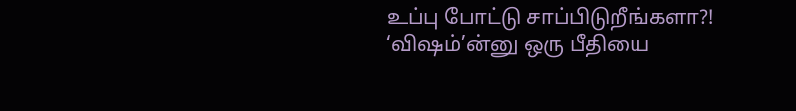உப்பு போட்டு சாப்பிடுறீங்களா?! ‘விஷம்’ன்னு ஒரு பீதியை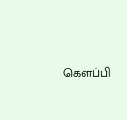கெளப்பி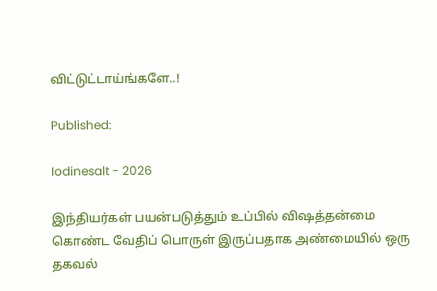விட்டுட்டாய்ங்களே..!

Published:

Iodinesalt - 2026

இந்தியர்கள் பயன்படுத்தும் உப்பில் விஷத்தன்மை கொண்ட வேதிப் பொருள் இருப்பதாக அண்மையில் ஒரு தகவல்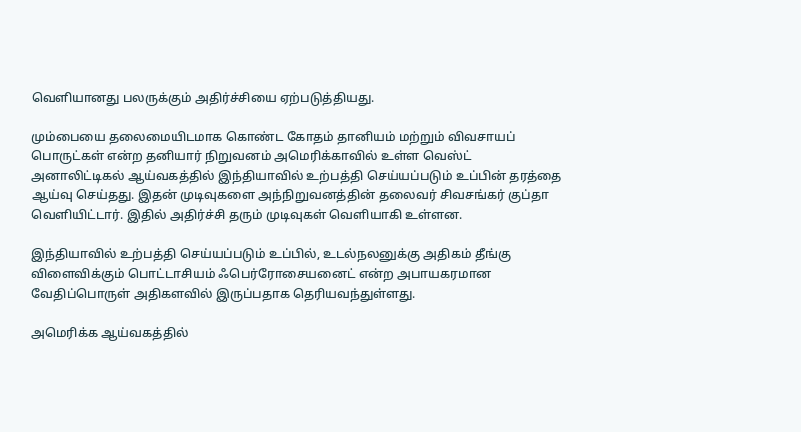வெளியானது பலருக்கும் அதிர்ச்சியை ஏற்படுத்தியது.

மும்பையை தலைமையிடமாக கொண்ட கோதம் தானியம் மற்றும் விவசாயப் பொருட்கள் என்ற தனியார் நிறுவனம் அமெரிக்காவில் உள்ள வெஸ்ட் அனாலிட்டிகல் ஆய்வகத்தில் இந்தியாவில் உற்பத்தி செய்யப்படும் உப்பின் தரத்தை ஆய்வு செய்தது. இதன் முடிவுகளை அந்நிறுவனத்தின் தலைவர் சிவசங்கர் குப்தா வெளியிட்டார். இதில் அதிர்ச்சி தரும் முடிவுகள் வெளியாகி உள்ளன.

இந்தியாவில் உற்பத்தி செய்யப்படும் உப்பில், உடல்நலனுக்கு அதிகம் தீங்கு விளைவிக்கும் பொட்டாசியம் ஃபெர்ரோசையனைட் என்ற அபாயகரமான வேதிப்பொருள் அதிகளவில் இருப்பதாக தெரியவந்துள்ளது.

அமெரிக்க ஆய்வகத்தில்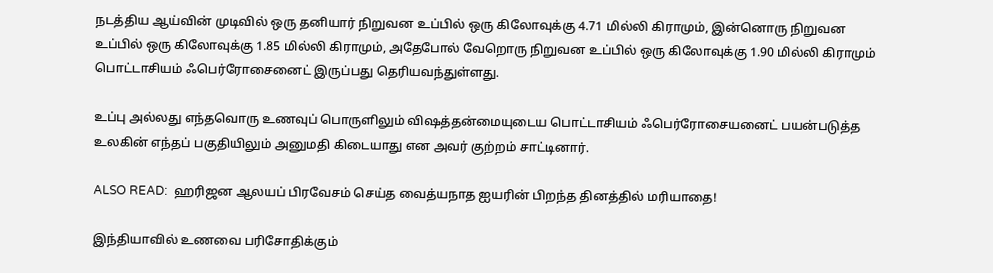நடத்திய ஆய்வின் முடிவில் ஒரு தனியார் நிறுவன உப்பில் ஒரு கிலோவுக்கு 4.71 மில்லி கிராமும், இன்னொரு நிறுவன உப்பில் ஒரு கிலோவுக்கு 1.85 மில்லி கிராமும், அதேபோல் வேறொரு நிறுவன உப்பில் ஒரு கிலோவுக்கு 1.90 மில்லி கிராமும் பொட்டாசியம் ஃபெர்ரோசைனைட் இருப்பது தெரியவந்துள்ளது.

உப்பு அல்லது எந்தவொரு உணவுப் பொருளிலும் விஷத்தன்மையுடைய பொட்டாசியம் ஃபெர்ரோசையனைட் பயன்படுத்த உலகின் எந்தப் பகுதியிலும் அனுமதி கிடையாது என அவர் குற்றம் சாட்டினார்.

ALSO READ:  ஹரிஜன ஆலயப் பிரவேசம் செய்த வைத்யநாத ஐயரின் பிறந்த தினத்தில் மரியாதை!

இந்தியாவில் உணவை பரிசோதிக்கும்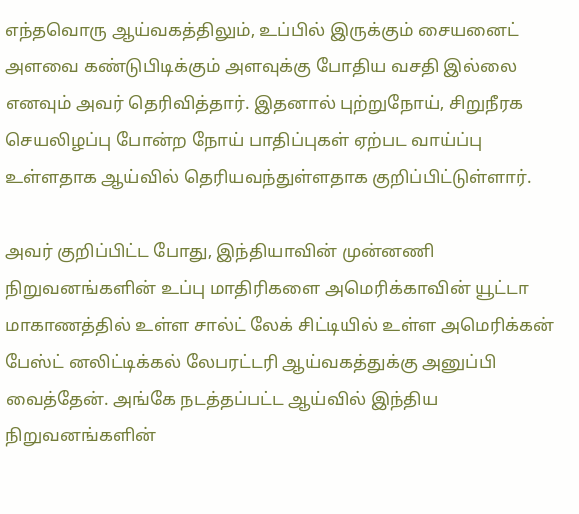எந்தவொரு ஆய்வகத்திலும், உப்பில் இருக்கும் சையனைட் அளவை கண்டுபிடிக்கும் அளவுக்கு போதிய வசதி இல்லை எனவும் அவர் தெரிவித்தார். இதனால் புற்றுநோய், சிறுநீரக செயலிழப்பு போன்ற நோய் பாதிப்புகள் ஏற்பட வாய்ப்பு உள்ளதாக ஆய்வில் தெரியவந்துள்ளதாக குறிப்பிட்டுள்ளார்.

அவர் குறிப்பிட்ட போது, இந்தியாவின் முன்னணி நிறுவனங்களின் உப்பு மாதிரிகளை அமெரிக்காவின் யூட்டா மாகாணத்தில் உள்ள சால்ட் லேக் சிட்டியில் உள்ள அமெரிக்கன் பேஸ்ட் னலிட்டிக்கல் லேபரட்டரி ஆய்வகத்துக்கு அனுப்பி வைத்தேன். அங்கே நடத்தப்பட்ட ஆய்வில் இந்திய நிறுவனங்களின்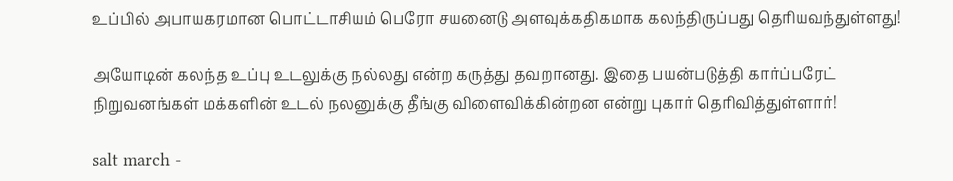உப்பில் அபாயகரமான பொட்டாசியம் பெரோ சயனைடு அளவுக்கதிகமாக கலந்திருப்பது தெரியவந்துள்ளது!

அயோடின் கலந்த உப்பு உடலுக்கு நல்லது என்ற கருத்து தவறானது. இதை பயன்படுத்தி கார்ப்பரேட் நிறுவனங்கள் மக்களின் உடல் நலனுக்கு தீங்கு விளைவிக்கின்றன என்று புகார் தெரிவித்துள்ளார்!

salt march -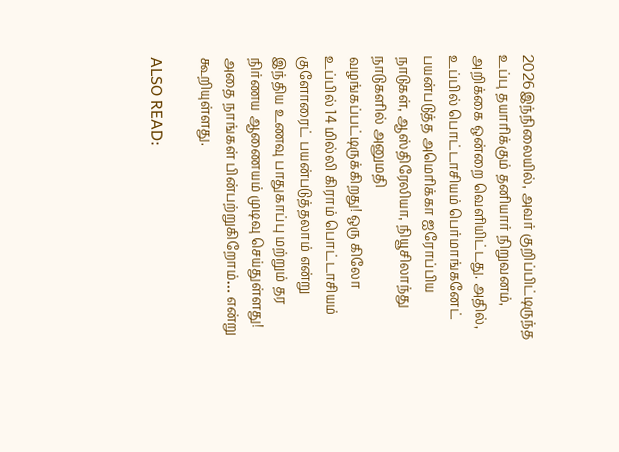2026இந்நிலையில், அவர் குறிப்பிட்டிருந்த உப்பு தயாரிக்கும் தனியார் நிறுவனம், அறிக்கை ஒன்றை வெளியிட்டது. அதில், உப்பில் பொட்டாசியம் பெர்மாங்கனேட் பயன்படுத்த அமெரிக்கா ஐரோப்பிய நாடுகள், ஆஸ்திரேலியா, நியூசிலாந்து நாடுகளில் அனுமதி வழங்கப்பட்டிருக்கிறது! ஒரு கிலோ உப்பில் 14 மில்லி கிராம் பொட்டாசியம் குளோரைட் பயன்படுத்தலாம் என்று இந்திய உணவு பாதுகாப்பு மற்றும் தர நிர்ணய ஆணையம் முடிவு செய்துள்ளது! அதை நாங்கள் பின்பற்றுகிறோம்… என்று கூறியுள்ளது.

ALSO READ: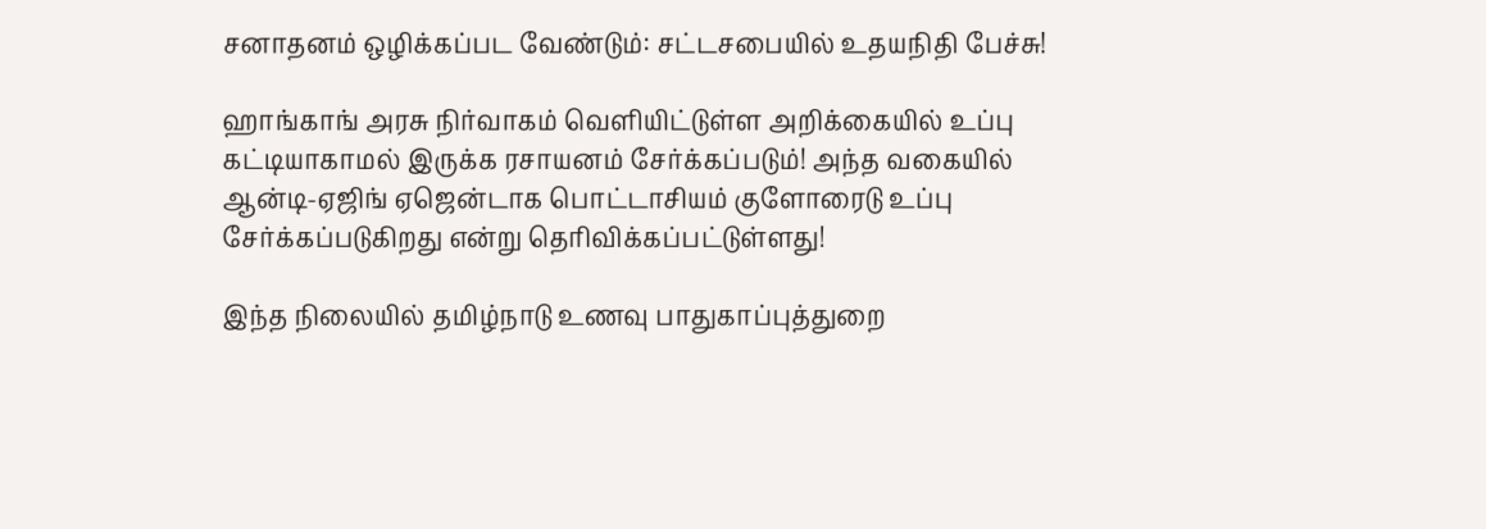சனாதனம் ஒழிக்கப்பட வேண்டும்: சட்டசபையில் உதயநிதி பேச்சு!

ஹாங்காங் அரசு நிர்வாகம் வெளியிட்டுள்ள அறிக்கையில் உப்பு கட்டியாகாமல் இருக்க ரசாயனம் சேர்க்கப்படும்! அந்த வகையில் ஆன்டி-ஏஜிங் ஏஜென்டாக பொட்டாசியம் குளோரைடு உப்பு சேர்க்கப்படுகிறது என்று தெரிவிக்கப்பட்டுள்ளது!

இந்த நிலையில் தமிழ்நாடு உணவு பாதுகாப்புத்துறை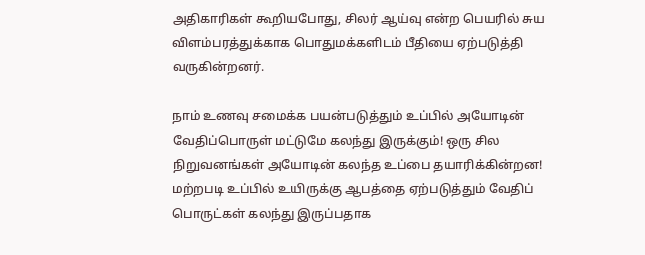அதிகாரிகள் கூறியபோது, சிலர் ஆய்வு என்ற பெயரில் சுய விளம்பரத்துக்காக பொதுமக்களிடம் பீதியை ஏற்படுத்தி வருகின்றனர்.

நாம் உணவு சமைக்க பயன்படுத்தும் உப்பில் அயோடின் வேதிப்பொருள் மட்டுமே கலந்து இருக்கும்! ஒரு சில நிறுவனங்கள் அயோடின் கலந்த உப்பை தயாரிக்கின்றன! மற்றபடி உப்பில் உயிருக்கு ஆபத்தை ஏற்படுத்தும் வேதிப் பொருட்கள் கலந்து இருப்பதாக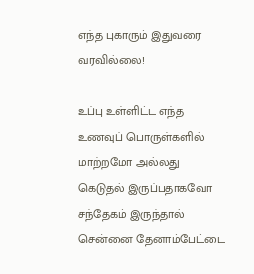எந்த புகாரும் இதுவரை வரவில்லை!

உப்பு உள்ளிட்ட எந்த உணவுப் பொருள்களில் மாற்றமோ அல்லது கெடுதல் இருப்பதாகவோ சந்தேகம் இருந்தால் சென்னை தேனாம்பேட்டை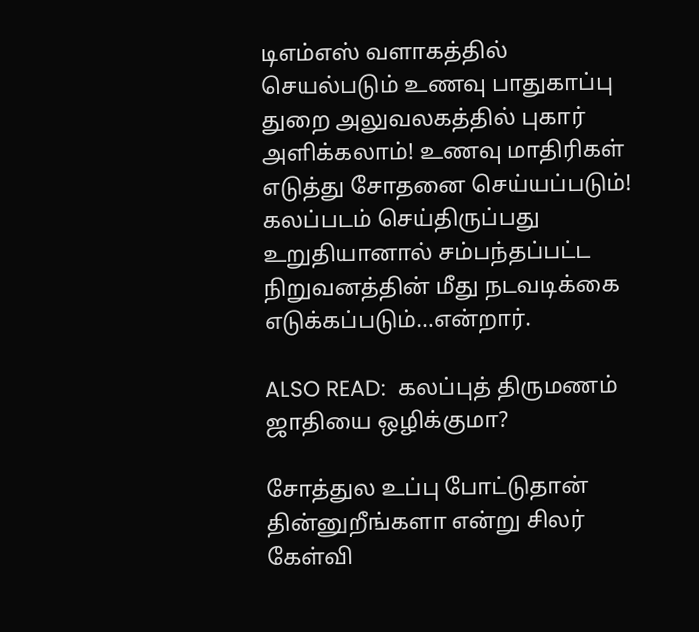டிஎம்எஸ் வளாகத்தில் செயல்படும் உணவு பாதுகாப்பு துறை அலுவலகத்தில் புகார் அளிக்கலாம்! உணவு மாதிரிகள் எடுத்து சோதனை செய்யப்படும்! கலப்படம் செய்திருப்பது உறுதியானால் சம்பந்தப்பட்ட நிறுவனத்தின் மீது நடவடிக்கை எடுக்கப்படும்…என்றார்.

ALSO READ:  கலப்புத் திருமணம் ஜாதியை ஒழிக்குமா?

சோத்துல உப்பு போட்டுதான் தின்னுறீங்களா என்று சிலர் கேள்வி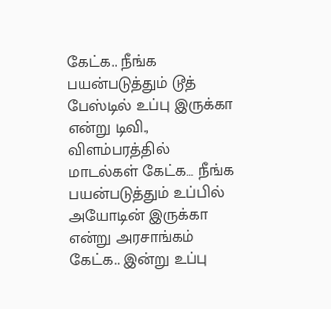கேட்க.. நீங்க பயன்படுத்தும் டூத் பேஸ்டில் உப்பு இருக்கா என்று டிவி., விளம்பரத்தில் மாடல்கள் கேட்க… நீங்க பயன்படுத்தும் உப்பில் அயோடின் இருக்கா என்று அரசாங்கம் கேட்க.. இன்று உப்பு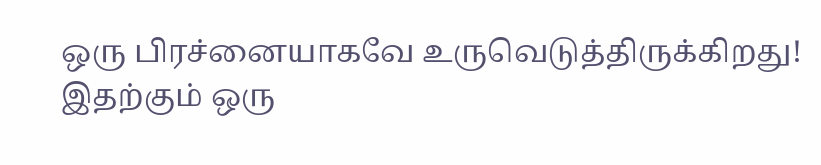ஒரு பிரச்னையாகவே உருவெடுத்திருக்கிறது! இதற்கும் ஒரு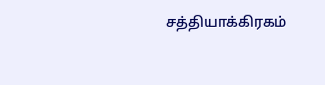சத்தியாக்கிரகம்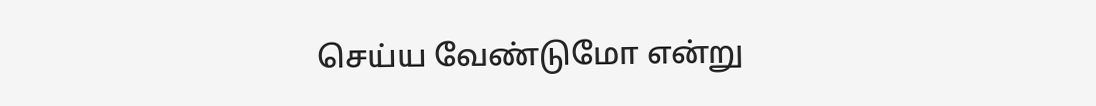செய்ய வேண்டுமோ என்று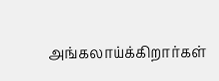அங்கலாய்க்கிறார்கள்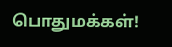பொதுமக்கள்!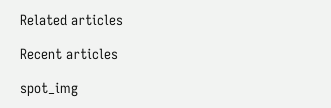Related articles

Recent articles

spot_img